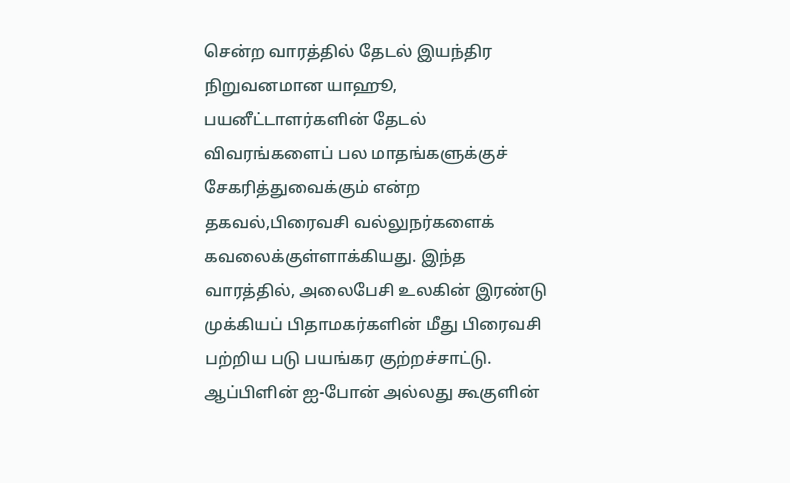சென்ற வாரத்தில் தேடல் இயந்திர நிறுவனமான யாஹூ, பயனீட்டாளர்களின் தேடல் விவரங்களைப் பல மாதங்களுக்குச் சேகரித்துவைக்கும் என்ற தகவல்,பிரைவசி வல்லுநர்களைக் கவலைக்குள்ளாக்கியது. இந்த வாரத்தில், அலைபேசி உலகின் இரண்டு முக்கியப் பிதாமகர்களின் மீது பிரைவசி பற்றிய படு பயங்கர குற்றச்சாட்டு. ஆப்பிளின் ஐ-போன் அல்லது கூகுளின்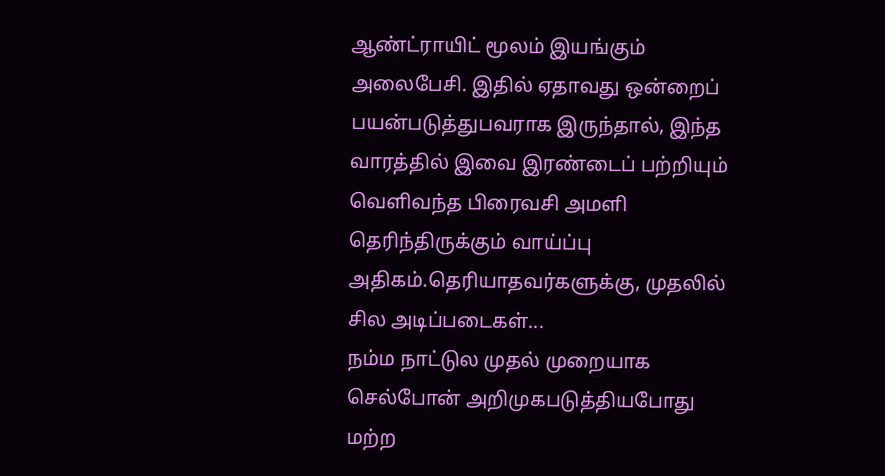ஆண்ட்ராயிட் மூலம் இயங்கும் அலைபேசி. இதில் ஏதாவது ஒன்றைப் பயன்படுத்துபவராக இருந்தால், இந்த வாரத்தில் இவை இரண்டைப் பற்றியும் வெளிவந்த பிரைவசி அமளி தெரிந்திருக்கும் வாய்ப்பு அதிகம்.தெரியாதவர்களுக்கு, முதலில் சில அடிப்படைகள்...
நம்ம நாட்டுல முதல் முறையாக செல்போன் அறிமுகபடுத்தியபோது மற்ற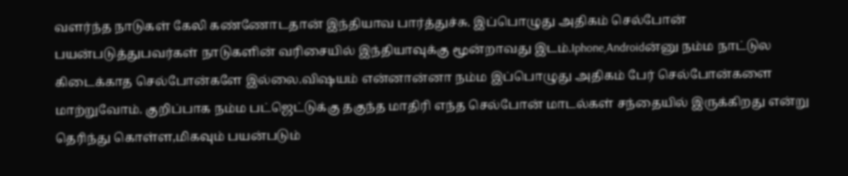வளர்ந்த நாடுகள் கேலி கண்ணோடதான் இந்தியாவ பார்த்துச்சு. இப்பொழுது அதிகம் செல்போன் பயன்படுத்துபவர்கள் நாடுகளின் வரிசையில் இந்தியாவுக்கு மூன்றாவது இடம்.Iphone,Androidன்னு நம்ம நாட்டுல கிடைக்காத செல்போன்களே இல்லை.விஷயம் என்னான்னா நம்ம இப்பொழுது அதிகம் பேர் செல்போன்களை மாற்றுவோம். குறிப்பாக நம்ம பட்ஜெட்டுக்கு தகுந்த மாதிரி எந்த செல்போன் மாடல்கள் சந்தையில் இருக்கிறது என்று தெரிந்து கொள்ள,மிகவும் பயன்படும்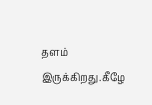தளம் இருக்கிறது.கீழே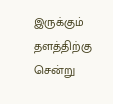இருக்கும் தளத்திற்கு சென்று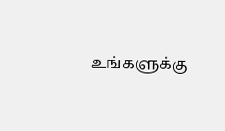உங்களுக்கு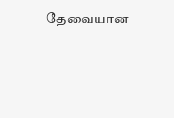தேவையான